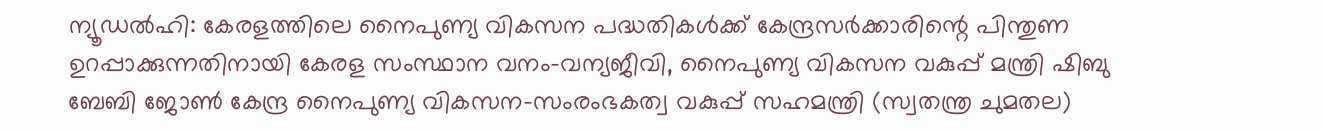ന്യൂഡൽഹി: കേരളത്തിലെ നൈപുണ്യ വികസന പദ്ധതികൾക്ക് കേന്ദ്രസർക്കാരിന്റെ പിന്തുണ ഉറപ്പാക്കുന്നതിനായി കേരള സംസ്ഥാന വനം-വന്യജീവി, നൈപുണ്യ വികസന വകുപ്പ് മന്ത്രി ഷിബു ബേബി ജോൺ കേന്ദ്ര നൈപുണ്യ വികസന-സംരംഭകത്വ വകുപ്പ് സഹമന്ത്രി (സ്വതന്ത്ര ചുമതല)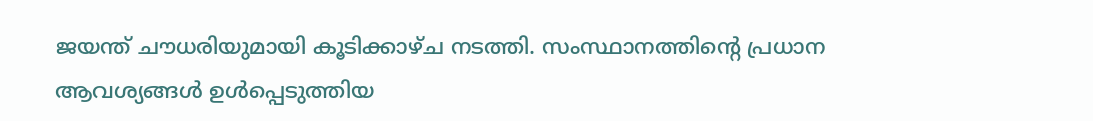ജയന്ത് ചൗധരിയുമായി കൂടിക്കാഴ്ച നടത്തി. സംസ്ഥാനത്തിന്റെ പ്രധാന ആവശ്യങ്ങൾ ഉൾപ്പെടുത്തിയ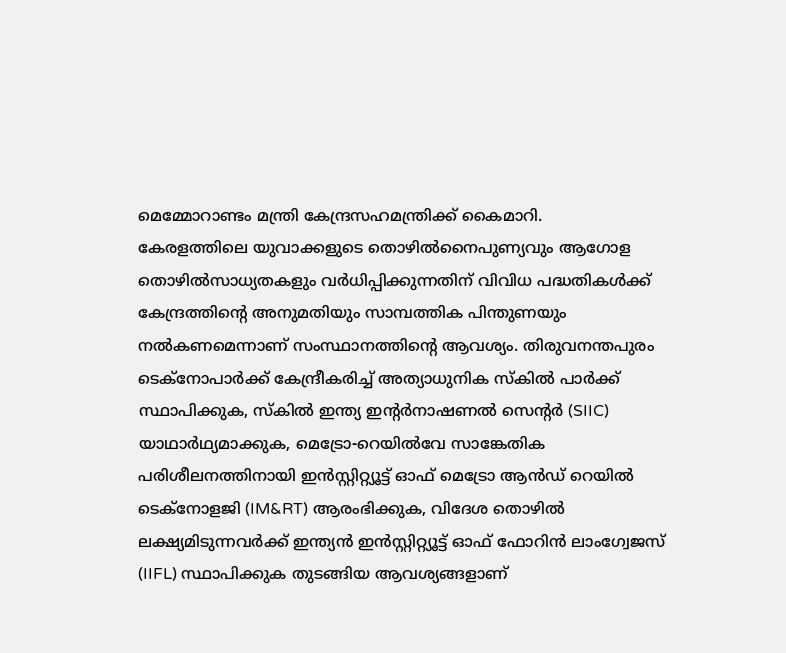മെമ്മോറാണ്ടം മന്ത്രി കേന്ദ്രസഹമന്ത്രിക്ക് കൈമാറി.
കേരളത്തിലെ യുവാക്കളുടെ തൊഴിൽനൈപുണ്യവും ആഗോള തൊഴിൽസാധ്യതകളും വർധിപ്പിക്കുന്നതിന് വിവിധ പദ്ധതികൾക്ക് കേന്ദ്രത്തിന്റെ അനുമതിയും സാമ്പത്തിക പിന്തുണയും നൽകണമെന്നാണ് സംസ്ഥാനത്തിന്റെ ആവശ്യം. തിരുവനന്തപുരം ടെക്നോപാർക്ക് കേന്ദ്രീകരിച്ച് അത്യാധുനിക സ്കിൽ പാർക്ക് സ്ഥാപിക്കുക, സ്കിൽ ഇന്ത്യ ഇന്റർനാഷണൽ സെന്റർ (SIIC) യാഥാർഥ്യമാക്കുക, മെട്രോ-റെയിൽവേ സാങ്കേതിക പരിശീലനത്തിനായി ഇൻസ്റ്റിറ്റ്യൂട്ട് ഓഫ് മെട്രോ ആൻഡ് റെയിൽ ടെക്നോളജി (IM&RT) ആരംഭിക്കുക, വിദേശ തൊഴിൽ ലക്ഷ്യമിടുന്നവർക്ക് ഇന്ത്യൻ ഇൻസ്റ്റിറ്റ്യൂട്ട് ഓഫ് ഫോറിൻ ലാംഗ്വേജസ് (IIFL) സ്ഥാപിക്കുക തുടങ്ങിയ ആവശ്യങ്ങളാണ്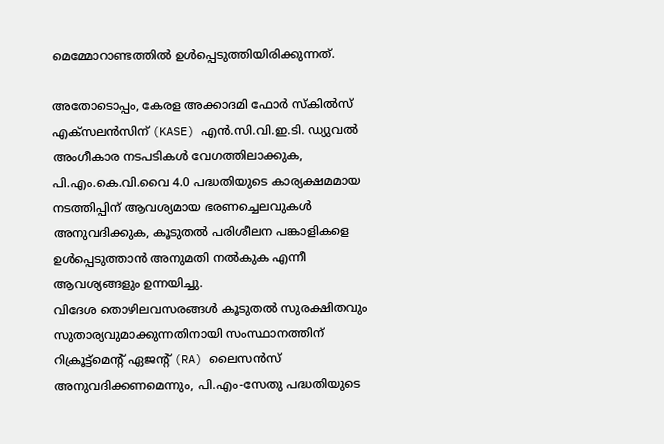മെമ്മോറാണ്ടത്തിൽ ഉൾപ്പെടുത്തിയിരിക്കുന്നത്.

അതോടൊപ്പം, കേരള അക്കാദമി ഫോർ സ്കിൽസ് എക്സലൻസിന് (KASE) എൻ.സി.വി.ഇ.ടി. ഡ്യുവൽ അംഗീകാര നടപടികൾ വേഗത്തിലാക്കുക, പി.എം.കെ.വി.വൈ 4.0 പദ്ധതിയുടെ കാര്യക്ഷമമായ നടത്തിപ്പിന് ആവശ്യമായ ഭരണച്ചെലവുകൾ അനുവദിക്കുക, കൂടുതൽ പരിശീലന പങ്കാളികളെ ഉൾപ്പെടുത്താൻ അനുമതി നൽകുക എന്നീ ആവശ്യങ്ങളും ഉന്നയിച്ചു.
വിദേശ തൊഴിലവസരങ്ങൾ കൂടുതൽ സുരക്ഷിതവും സുതാര്യവുമാക്കുന്നതിനായി സംസ്ഥാനത്തിന് റിക്രൂട്ട്മെന്റ് ഏജന്റ് (RA) ലൈസൻസ് അനുവദിക്കണമെന്നും, പി.എം-സേതു പദ്ധതിയുടെ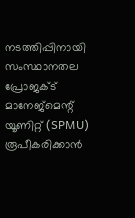നടത്തിപ്പിനായി സംസ്ഥാനതല പ്രോജക്ട് മാനേജ്മെന്റ് യൂണിറ്റ് (SPMU) രൂപീകരിക്കാൻ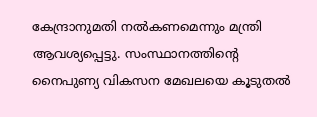കേന്ദ്രാനുമതി നൽകണമെന്നും മന്ത്രി ആവശ്യപ്പെട്ടു. സംസ്ഥാനത്തിന്റെ നൈപുണ്യ വികസന മേഖലയെ കൂടുതൽ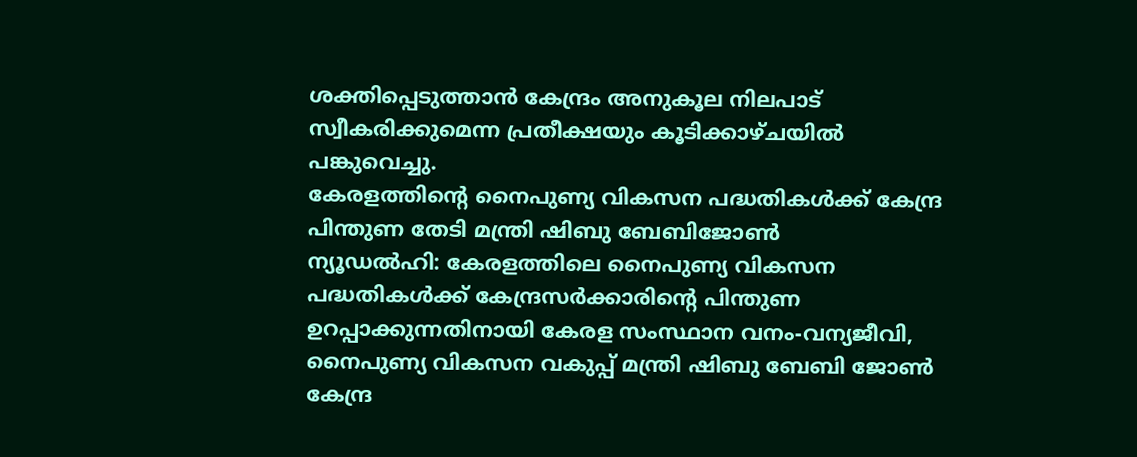ശക്തിപ്പെടുത്താൻ കേന്ദ്രം അനുകൂല നിലപാട് സ്വീകരിക്കുമെന്ന പ്രതീക്ഷയും കൂടിക്കാഴ്ചയിൽ പങ്കുവെച്ചു.
കേരളത്തിന്റെ നൈപുണ്യ വികസന പദ്ധതികൾക്ക് കേന്ദ്ര പിന്തുണ തേടി മന്ത്രി ഷിബു ബേബിജോൺ
ന്യൂഡൽഹി: കേരളത്തിലെ നൈപുണ്യ വികസന പദ്ധതികൾക്ക് കേന്ദ്രസർക്കാരിന്റെ പിന്തുണ ഉറപ്പാക്കുന്നതിനായി കേരള സംസ്ഥാന വനം-വന്യജീവി, നൈപുണ്യ വികസന വകുപ്പ് മന്ത്രി ഷിബു ബേബി ജോൺ കേന്ദ്ര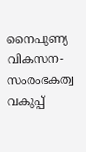നൈപുണ്യ വികസന-സംരംഭകത്വ വകുപ്പ്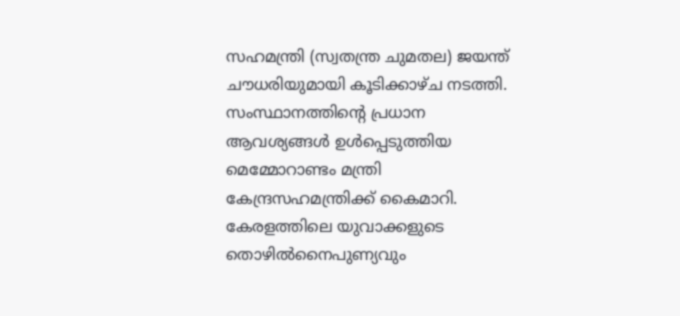സഹമന്ത്രി (സ്വതന്ത്ര ചുമതല) ജയന്ത് ചൗധരിയുമായി കൂടിക്കാഴ്ച നടത്തി. സംസ്ഥാനത്തിന്റെ പ്രധാന ആവശ്യങ്ങൾ ഉൾപ്പെടുത്തിയ മെമ്മോറാണ്ടം മന്ത്രി കേന്ദ്രസഹമന്ത്രിക്ക് കൈമാറി.
കേരളത്തിലെ യുവാക്കളുടെ തൊഴിൽനൈപുണ്യവും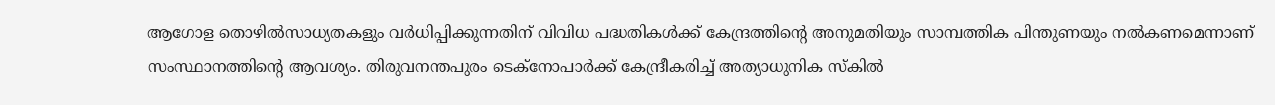ആഗോള തൊഴിൽസാധ്യതകളും വർധിപ്പിക്കുന്നതിന് വിവിധ പദ്ധതികൾക്ക് കേന്ദ്രത്തിന്റെ അനുമതിയും സാമ്പത്തിക പിന്തുണയും നൽകണമെന്നാണ് സംസ്ഥാനത്തിന്റെ ആവശ്യം. തിരുവനന്തപുരം ടെക്നോപാർക്ക് കേന്ദ്രീകരിച്ച് അത്യാധുനിക സ്കിൽ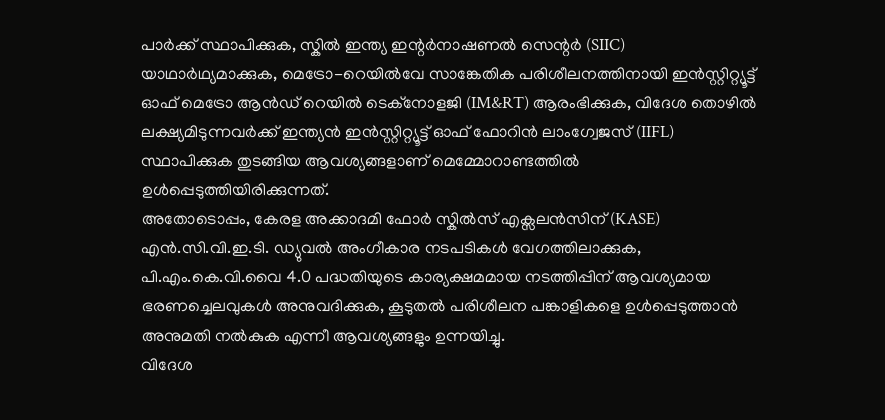പാർക്ക് സ്ഥാപിക്കുക, സ്കിൽ ഇന്ത്യ ഇന്റർനാഷണൽ സെന്റർ (SIIC) യാഥാർഥ്യമാക്കുക, മെട്രോ-റെയിൽവേ സാങ്കേതിക പരിശീലനത്തിനായി ഇൻസ്റ്റിറ്റ്യൂട്ട് ഓഫ് മെട്രോ ആൻഡ് റെയിൽ ടെക്നോളജി (IM&RT) ആരംഭിക്കുക, വിദേശ തൊഴിൽ ലക്ഷ്യമിടുന്നവർക്ക് ഇന്ത്യൻ ഇൻസ്റ്റിറ്റ്യൂട്ട് ഓഫ് ഫോറിൻ ലാംഗ്വേജസ് (IIFL) സ്ഥാപിക്കുക തുടങ്ങിയ ആവശ്യങ്ങളാണ് മെമ്മോറാണ്ടത്തിൽ ഉൾപ്പെടുത്തിയിരിക്കുന്നത്.
അതോടൊപ്പം, കേരള അക്കാദമി ഫോർ സ്കിൽസ് എക്സലൻസിന് (KASE) എൻ.സി.വി.ഇ.ടി. ഡ്യുവൽ അംഗീകാര നടപടികൾ വേഗത്തിലാക്കുക, പി.എം.കെ.വി.വൈ 4.0 പദ്ധതിയുടെ കാര്യക്ഷമമായ നടത്തിപ്പിന് ആവശ്യമായ ഭരണച്ചെലവുകൾ അനുവദിക്കുക, കൂടുതൽ പരിശീലന പങ്കാളികളെ ഉൾപ്പെടുത്താൻ അനുമതി നൽകുക എന്നീ ആവശ്യങ്ങളും ഉന്നയിച്ചു.
വിദേശ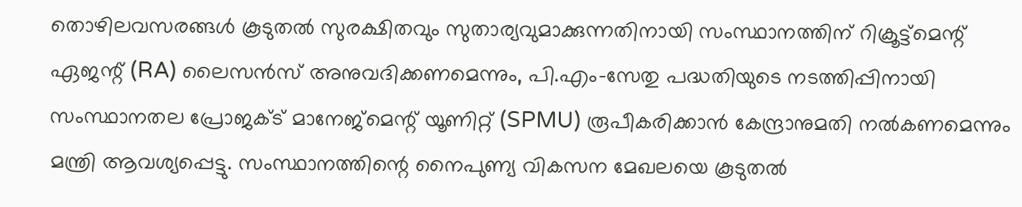തൊഴിലവസരങ്ങൾ കൂടുതൽ സുരക്ഷിതവും സുതാര്യവുമാക്കുന്നതിനായി സംസ്ഥാനത്തിന് റിക്രൂട്ട്മെന്റ് ഏജന്റ് (RA) ലൈസൻസ് അനുവദിക്കണമെന്നും, പി.എം-സേതു പദ്ധതിയുടെ നടത്തിപ്പിനായി സംസ്ഥാനതല പ്രോജക്ട് മാനേജ്മെന്റ് യൂണിറ്റ് (SPMU) രൂപീകരിക്കാൻ കേന്ദ്രാനുമതി നൽകണമെന്നും മന്ത്രി ആവശ്യപ്പെട്ടു. സംസ്ഥാനത്തിന്റെ നൈപുണ്യ വികസന മേഖലയെ കൂടുതൽ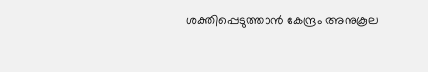ശക്തിപ്പെടുത്താൻ കേന്ദ്രം അനുകൂല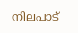നിലപാട്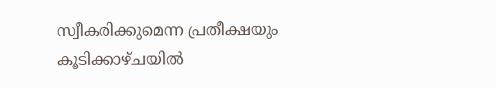സ്വീകരിക്കുമെന്ന പ്രതീക്ഷയും കൂടിക്കാഴ്ചയിൽ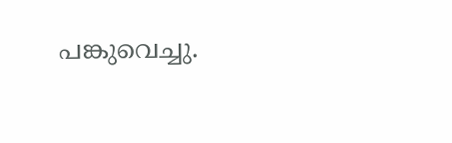പങ്കുവെച്ചു.